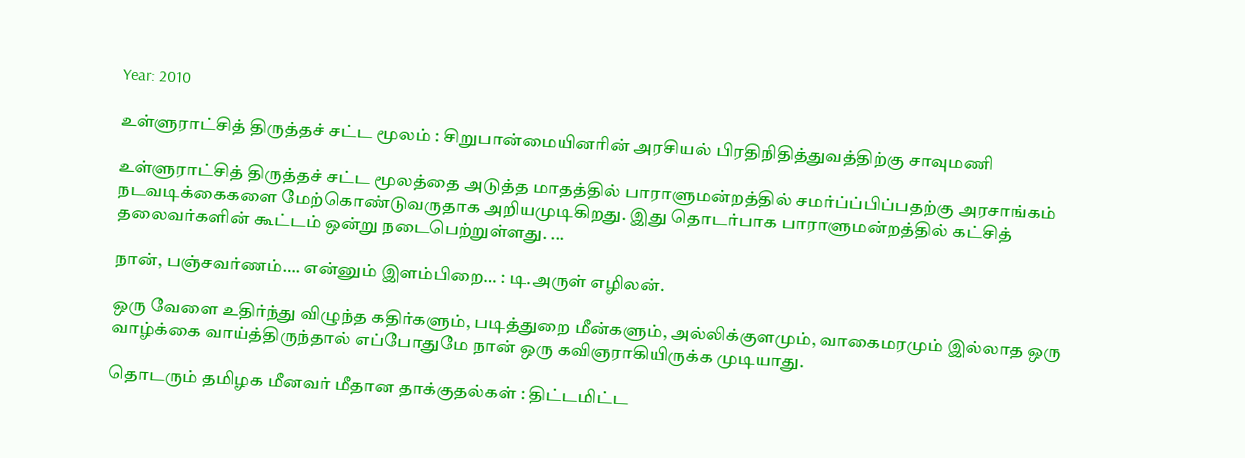Year: 2010

உள்ளுராட்சித் திருத்தச் சட்ட மூலம் : சிறுபான்மையினரின் அரசியல் பிரதிநிதித்துவத்திற்கு சாவுமணி

உள்ளுராட்சித் திருத்தச் சட்ட மூலத்தை அடுத்த மாதத்தில் பாராளுமன்றத்தில் சமர்ப்ப்பிப்பதற்கு அரசாங்கம் நடவடிக்கைகளை மேற்கொண்டுவருதாக அறியமுடிகிறது. இது தொடர்பாக பாராளுமன்றத்தில் கட்சித் தலைவர்களின் கூட்டம் ஒன்று நடைபெற்றுள்ளது. ...

நான், பஞ்சவர்ணம்…. என்னும் இளம்பிறை… : டி.அருள் எழிலன்.

ஒரு வேளை உதிர்ந்து விழுந்த கதிர்களும், படித்துறை மீன்களும், அல்லிக்குளமும், வாகைமரமும் இல்லாத ஒரு வாழ்க்கை வாய்த்திருந்தால் எப்போதுமே நான் ஒரு கவிஞராகியிருக்க முடியாது.

தொடரும் தமிழக மீனவர் மீதான தாக்குதல்கள் : திட்டமிட்ட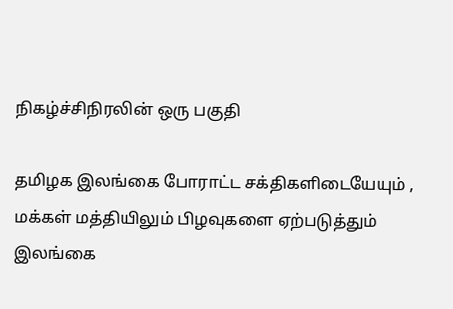நிகழ்ச்சிநிரலின் ஒரு பகுதி

தமிழக இலங்கை போராட்ட சக்திகளிடையேயும் , மக்கள் மத்தியிலும் பிழவுகளை ஏற்படுத்தும் இலங்கை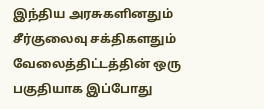இந்திய அரசுகளினதும் சீர்குலைவு சக்திகளதும் வேலைத்திட்டத்தின் ஒரு பகுதியாக இப்போது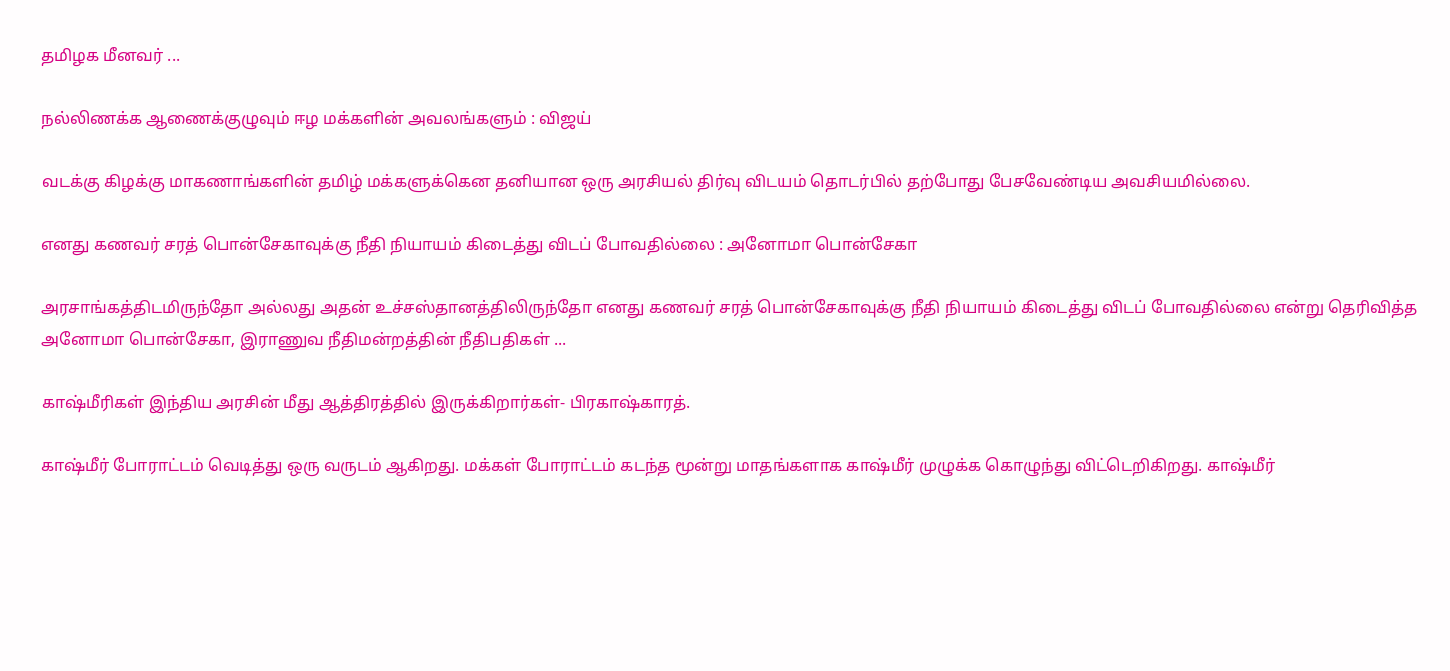தமிழக மீனவர் ...

நல்லிணக்க ஆணைக்குழுவும் ஈழ மக்களின் அவலங்களும் : விஜய்

வடக்கு கிழக்கு மாகணாங்களின் தமிழ் மக்களுக்கென தனியான ஒரு அரசியல் திர்வு விடயம் தொடர்பில் தற்போது பேசவேண்டிய அவசியமில்லை.

எனது கணவர் சரத் பொன்சேகாவுக்கு நீதி நியாயம் கிடைத்து விடப் போவதில்லை : அனோமா பொன்சேகா

அரசாங்கத்திடமிருந்தோ அல்லது அதன் உச்சஸ்தானத்திலிருந்தோ எனது கணவர் சரத் பொன்சேகாவுக்கு நீதி நியாயம் கிடைத்து விடப் போவதில்லை என்று தெரிவித்த அனோமா பொன்சேகா, இராணுவ நீதிமன்றத்தின் நீதிபதிகள் ...

காஷ்மீரிகள் இந்திய அரசின் மீது ஆத்திரத்தில் இருக்கிறார்கள்- பிரகாஷ்காரத்.

காஷ்மீர் போராட்டம் வெடித்து ஒரு வருடம் ஆகிறது. மக்கள் போராட்டம் கடந்த மூன்று மாதங்களாக காஷ்மீர் முழுக்க கொழுந்து விட்டெறிகிறது. காஷ்மீர்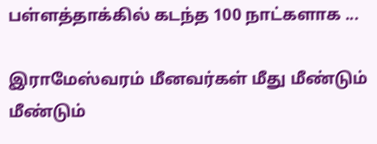பள்ளத்தாக்கில் கடந்த 100 நாட்களாக ...

இராமேஸ்வரம் மீனவர்கள் மீது மீண்டும் மீண்டும்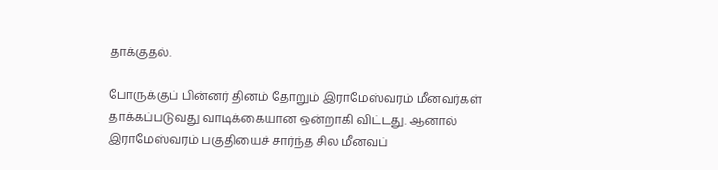தாக்குதல்.

போருக்குப் பின்னர் தினம் தோறும் இராமேஸ்வரம் மீனவர்கள் தாக்கப்படுவது வாடிக்கையான ஒன்றாகி விட்டது. ஆனால் இராமேஸ்வரம் பகுதியைச் சார்ந்த சில மீனவப்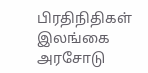பிரதிநிதிகள் இலங்கை அரசோடு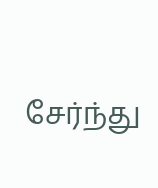சேர்ந்து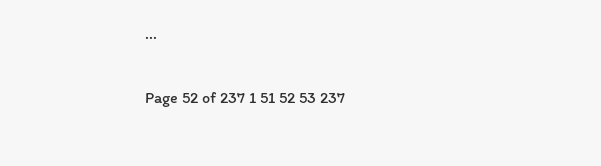...

Page 52 of 237 1 51 52 53 237